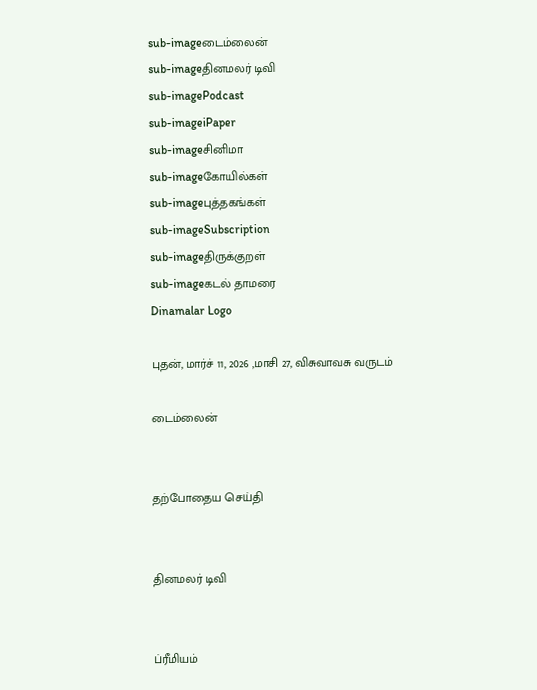sub-imageடைம்லைன்
sub-imageதினமலர் டிவி
sub-imagePodcast
sub-imageiPaper
sub-imageசினிமா
sub-imageகோயில்கள்
sub-imageபுத்தகங்கள்
sub-imageSubscription
sub-imageதிருக்குறள்
sub-imageகடல் தாமரை
Dinamalar Logo

புதன், மார்ச் 11, 2026 ,மாசி 27, விசுவாவசு வருடம்

டைம்லைன்


தற்போதைய செய்தி


தினமலர் டிவி


ப்ரீமியம்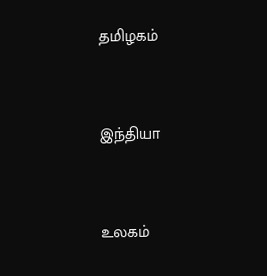தமிழகம்


இந்தியா


உலகம்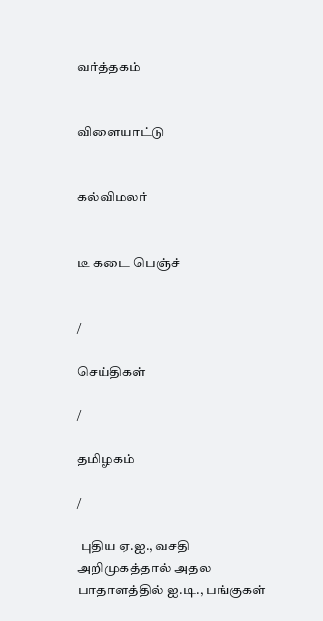வர்த்தகம்


விளையாட்டு


கல்விமலர்


டீ கடை பெஞ்ச்


/

செய்திகள்

/

தமிழகம்

/

 புதிய ஏ.ஐ., வசதி அறிமுகத்தால் அதல பாதாளத்தில் ஐ.டி., பங்குகள்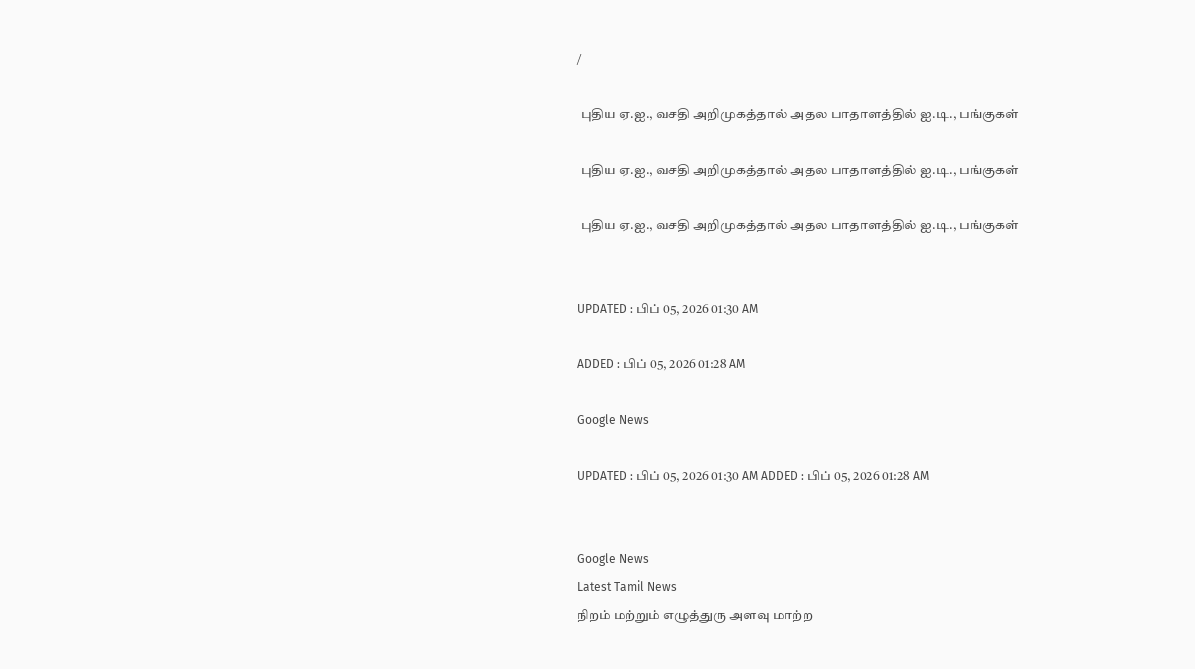/

 புதிய ஏ.ஐ., வசதி அறிமுகத்தால் அதல பாதாளத்தில் ஐ.டி., பங்குகள்

 புதிய ஏ.ஐ., வசதி அறிமுகத்தால் அதல பாதாளத்தில் ஐ.டி., பங்குகள்

 புதிய ஏ.ஐ., வசதி அறிமுகத்தால் அதல பாதாளத்தில் ஐ.டி., பங்குகள்


UPDATED : பிப் 05, 2026 01:30 AM

ADDED : பிப் 05, 2026 01:28 AM

Google News

UPDATED : பிப் 05, 2026 01:30 AM ADDED : பிப் 05, 2026 01:28 AM


Google News
Latest Tamil News
நிறம் மற்றும் எழுத்துரு அளவு மாற்ற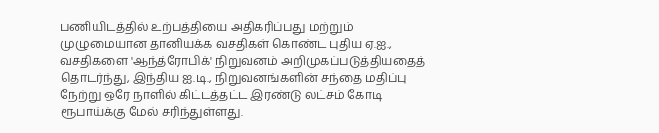பணியிடத்தில் உற்பத்தியை அதிகரிப்பது மற்றும் முழுமையான தானியக்க வசதிகள் கொண்ட புதிய ஏ.ஐ., வசதிகளை 'ஆந்த்ரோபிக்' நிறுவனம் அறிமுகப்படுத்தியதைத் தொடர்ந்து, இந்திய ஐ.டி., நிறுவனங்களின் சந்தை மதிப்பு நேற்று ஒரே நாளில் கிட்டத்தட்ட இரண்டு லட்சம் கோடி ரூபாய்க்கு மேல் சரிந்துள்ளது.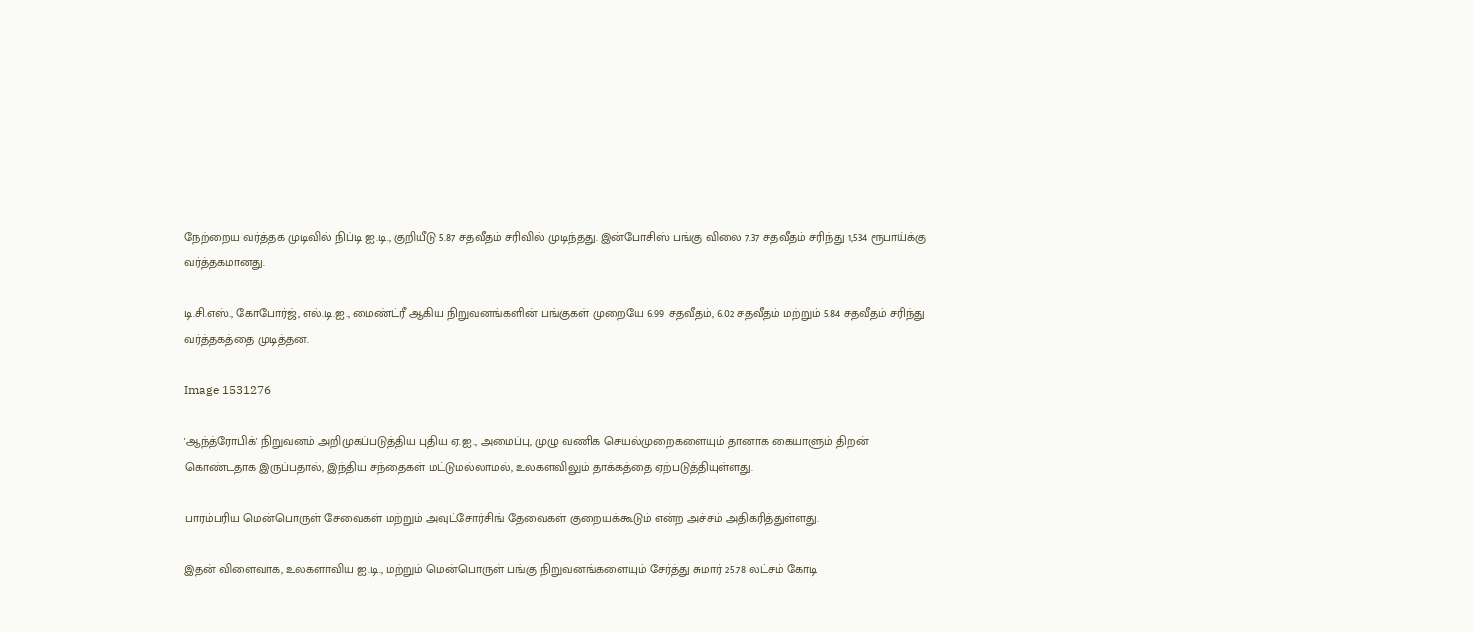நேற்றைய வர்த்தக முடிவில் நிப்டி ஐ.டி., குறியீடு 5.87 சதவீதம் சரிவில் முடிந்தது. இன்போசிஸ் பங்கு விலை 7.37 சதவீதம் சரிந்து 1,534 ரூபாய்க்கு வர்த்தகமானது.

டி.சி.எஸ்., கோபோர்ஜ், எல்.டி.ஐ., மைண்ட்ரீ ஆகிய நிறுவனங்களின் பங்குகள் முறையே 6.99 சதவீதம், 6.02 சதவீதம் மற்றும் 5.84 சதவீதம் சரிந்து வர்த்தகத்தை முடித்தன.

Image 1531276

'ஆந்த்ரோபிக்' நிறுவனம் அறிமுகப்படுத்திய புதிய ஏ.ஐ., அமைப்பு, முழு வணிக செயல்முறைகளையும் தானாக கையாளும் திறன் கொண்டதாக இருப்பதால், இந்திய சந்தைகள் மட்டுமல்லாமல், உலகளவிலும் தாக்கத்தை ஏற்படுத்தியுள்ளது.

பாரம்பரிய மென்பொருள் சேவைகள் மற்றும் அவுட்சோர்சிங் தேவைகள் குறையக்கூடும் என்ற அச்சம் அதிகரித்துள்ளது.

இதன் விளைவாக, உலகளாவிய ஐ.டி., மற்றும் மென்பொருள் பங்கு நிறுவனங்களையும் சேர்த்து சுமார் 25.78 லட்சம் கோடி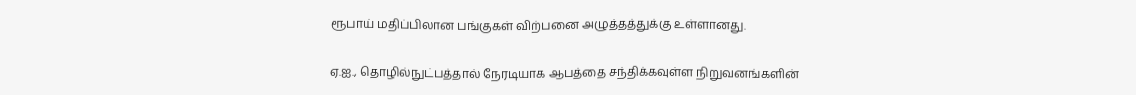ரூபாய் மதிப்பிலான பங்குகள் விற்பனை அழுத்தத்துக்கு உள்ளானது.

ஏ.ஐ., தொழில்நுட்பத்தால் நேரடியாக ஆபத்தை சந்திக்கவுள்ள நிறுவனங்களின்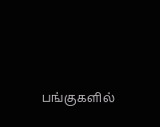பங்குகளில்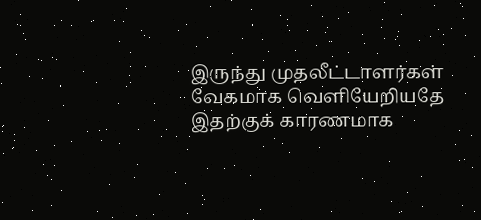இருந்து முதலீட்டாளர்கள் வேகமாக வெளியேறியதே இதற்குக் காரணமாக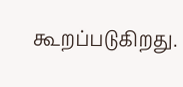கூறப்படுகிறது.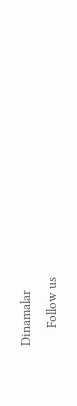Dinamalar
      Follow us